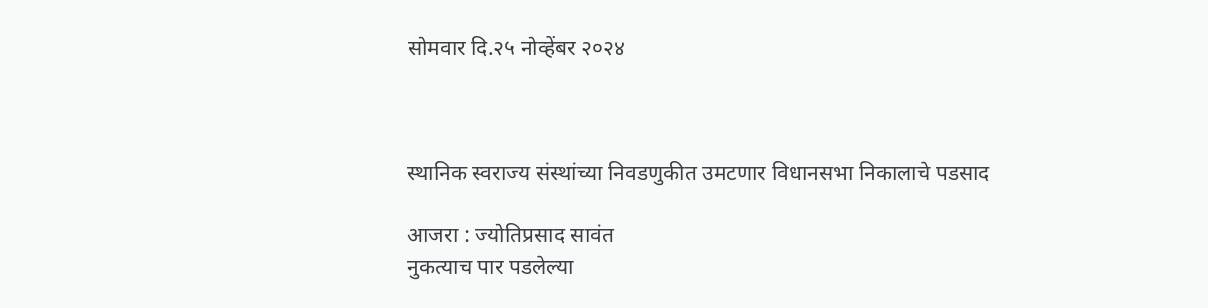सोमवार दि.२५ नोव्हेंबर २०२४



स्थानिक स्वराज्य संस्थांच्या निवडणुकीत उमटणार विधानसभा निकालाचे पडसाद

आजरा : ज्योतिप्रसाद सावंत
नुकत्याच पार पडलेल्या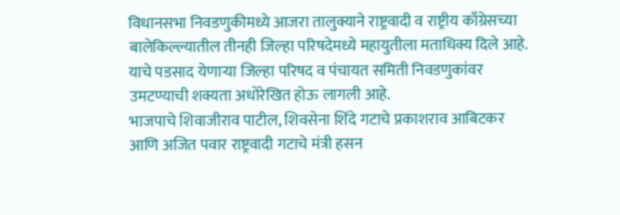विधानसभा निवडणुकीमध्ये आजरा तालुक्याने राष्ट्रवादी व राष्ट्रीय काँग्रेसच्या बालेकिल्ल्यातील तीनही जिल्हा परिषदेमध्ये महायुतीला मताधिक्य दिले आहे. याचे पडसाद येणाऱ्या जिल्हा परिषद व पंचायत समिती निवडणुकांवर उमटण्याची शक्यता अधोरेखित होऊ लागली आहे.
भाजपाचे शिवाजीराव पाटील, शिवसेना शिंदे गटाचे प्रकाशराव आबिटकर आणि अजित पवार राष्ट्रवादी गटाचे मंत्री हसन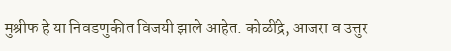मुश्रीफ हे या निवडणुकीत विजयी झाले आहेत. कोळींद्रे, आजरा व उत्तुर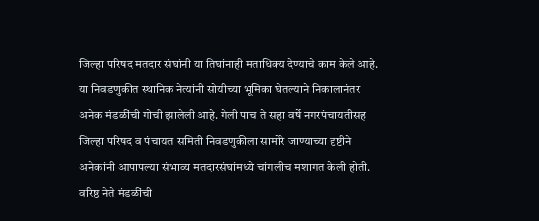जिल्हा परिषद मतदार संघांनी या तिघांनाही मताधिक्य देण्याचे काम केले आहे. या निवडणुकीत स्थानिक नेत्यांनी सोयीच्या भूमिका घेतल्याने निकालानंतर अनेक मंडळींची गोची झालेली आहे. गेली पाच ते सहा वर्षे नगरपंचायतीसह जिल्हा परिषद व पंचायत समिती निवडणुकीला सामोरे जाण्याच्या दृष्टीने अनेकांनी आपापल्या संभाव्य मतदारसंघांमध्ये चांगलीच मशागत केली होती. वरिष्ठ नेते मंडळींची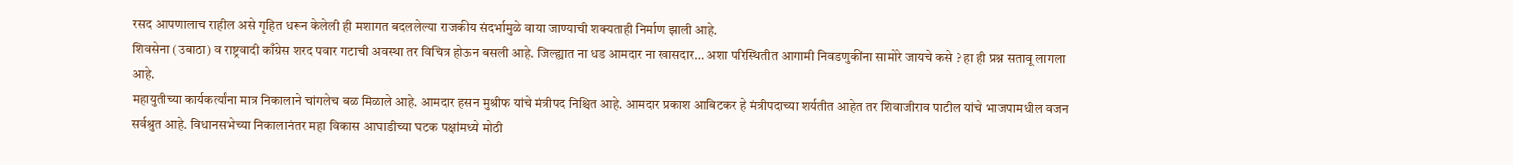रसद आपणालाच राहील असे गृहित धरून केलेली ही मशागत बदललेल्या राजकीय संदर्भामुळे वाया जाण्याची शक्यताही निर्माण झाली आहे.
शिवसेना (उबाठा) व राष्ट्रवादी काँग्रेस शरद पवार गटाची अवस्था तर विचित्र होऊन बसली आहे. जिल्ह्यात ना धड आमदार ना खासदार… अशा परिस्थितीत आगामी निवडणुकींना सामोरे जायचे कसे ? हा ही प्रश्न सतावू लागला आहे.
महायुतीच्या कार्यकर्त्यांना मात्र निकालाने चांगलेच बळ मिळाले आहे. आमदार हसन मुश्रीफ यांचे मंत्रीपद निश्चित आहे. आमदार प्रकाश आबिटकर हे मंत्रीपदाच्या शर्यतीत आहेत तर शिवाजीराव पाटील यांचे भाजपामधील वजन सर्वश्रुत आहे. विधानसभेच्या निकालानंतर महा विकास आघाडीच्या घटक पक्षांमध्ये मोठी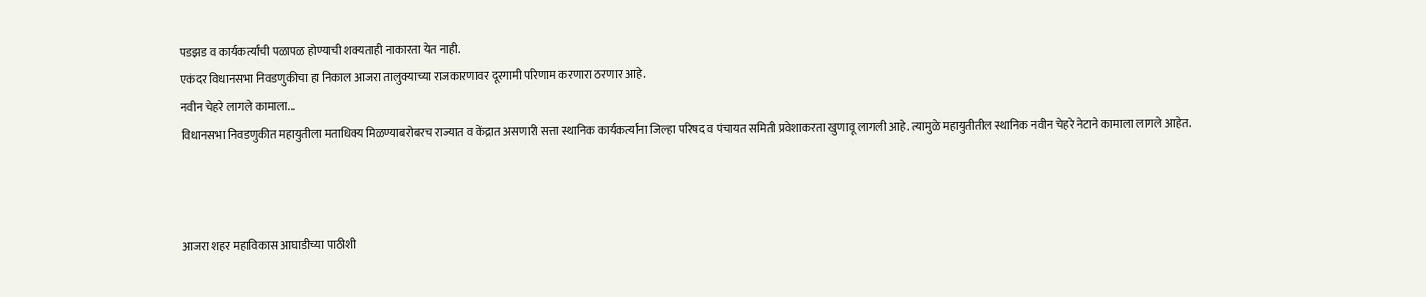पडझड व कार्यकर्त्यांची पळापळ होण्याची शक्यताही नाकारता येत नाही.
एकंदर विधानसभा निवडणुकीचा हा निकाल आजरा तालुक्याच्या राजकारणावर दूरगामी परिणाम करणारा ठरणार आहे.
नवीन चेहरे लागले कामाला...
विधानसभा निवडणुकीत महायुतीला मताधिक्य मिळण्याबरोबरच राज्यात व केंद्रात असणारी सत्ता स्थानिक कार्यकर्त्यांना जिल्हा परिषद व पंचायत समिती प्रवेशाकरता खुणावू लागली आहे. त्यामुळे महायुतीतील स्थानिक नवीन चेहरे नेटाने कामाला लागले आहेत.



आजरा शहर महाविकास आघाडीच्या पाठीशी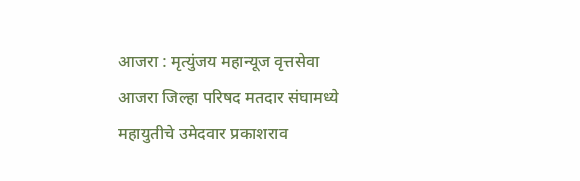आजरा : मृत्युंजय महान्यूज वृत्तसेवा
आजरा जिल्हा परिषद मतदार संघामध्ये महायुतीचे उमेदवार प्रकाशराव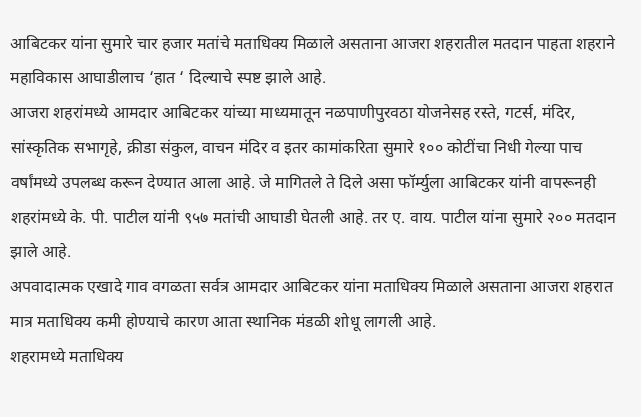आबिटकर यांना सुमारे चार हजार मतांचे मताधिक्य मिळाले असताना आजरा शहरातील मतदान पाहता शहराने महाविकास आघाडीलाच ‘हात ‘ दिल्याचे स्पष्ट झाले आहे.
आजरा शहरांमध्ये आमदार आबिटकर यांच्या माध्यमातून नळपाणीपुरवठा योजनेसह रस्ते, गटर्स, मंदिर, सांस्कृतिक सभागृहे, क्रीडा संकुल, वाचन मंदिर व इतर कामांकरिता सुमारे १०० कोटींचा निधी गेल्या पाच वर्षांमध्ये उपलब्ध करून देण्यात आला आहे. जे मागितले ते दिले असा फॉर्म्युला आबिटकर यांनी वापरूनही शहरांमध्ये के. पी. पाटील यांनी ९५७ मतांची आघाडी घेतली आहे. तर ए. वाय. पाटील यांना सुमारे २०० मतदान झाले आहे.
अपवादात्मक एखादे गाव वगळता सर्वत्र आमदार आबिटकर यांना मताधिक्य मिळाले असताना आजरा शहरात मात्र मताधिक्य कमी होण्याचे कारण आता स्थानिक मंडळी शोधू लागली आहे.
शहरामध्ये मताधिक्य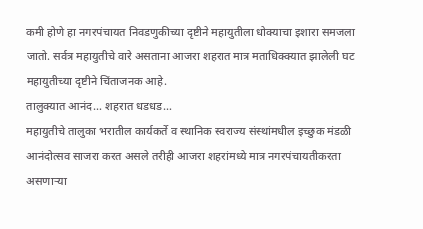कमी होणे हा नगरपंचायत निवडणुकीच्या दृष्टीने महायुतीला धोक्याचा इशारा समजला जातो. सर्वत्र महायुतीचे वारे असताना आजरा शहरात मात्र मताधिक्क्यात झालेली घट महायुतीच्या दृष्टीने चिंताजनक आहे.
तालुक्यात आनंद… शहरात धडधड…
महायुतीचे तालुका भरातील कार्यकर्ते व स्थानिक स्वराज्य संस्थांमधील इच्छुक मंडळी आनंदोत्सव साजरा करत असले तरीही आजरा शहरांमध्ये मात्र नगरपंचायतीकरता असणाऱ्या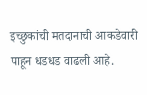इच्छुकांची मतदानाची आकडेवारी पाहून धडधड वाढली आहे.